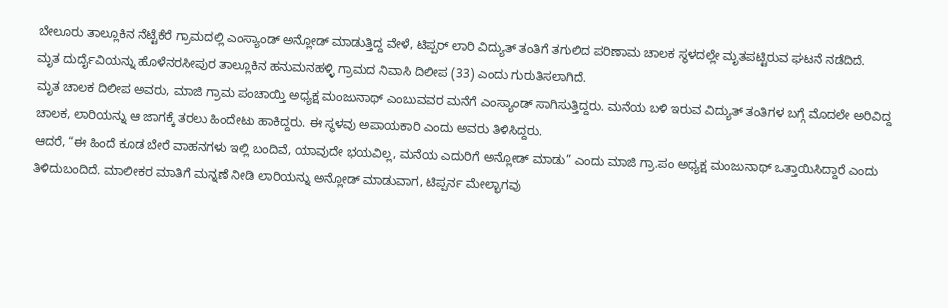ಬೇಲೂರು ತಾಲ್ಲೂಕಿನ ನೆಟ್ಟೆಕೆರೆ ಗ್ರಾಮದಲ್ಲಿ ಎಂಸ್ಯಾಂಡ್ ಅನ್ಲೋಡ್ ಮಾಡುತ್ತಿದ್ದ ವೇಳೆ, ಟಿಪ್ಪರ್ ಲಾರಿ ವಿದ್ಯುತ್ ತಂತಿಗೆ ತಗುಲಿದ ಪರಿಣಾಮ ಚಾಲಕ ಸ್ಥಳದಲ್ಲೇ ಮೃತಪಟ್ಟಿರುವ ಘಟನೆ ನಡೆದಿದೆ.
ಮೃತ ದುರ್ದೈವಿಯನ್ನು ಹೊಳೆನರಸೀಪುರ ತಾಲ್ಲೂಕಿನ ಹನುಮನಹಳ್ಳಿ ಗ್ರಾಮದ ನಿವಾಸಿ ದಿಲೀಪ (33) ಎಂದು ಗುರುತಿಸಲಾಗಿದೆ.
ಮೃತ ಚಾಲಕ ದಿಲೀಪ ಅವರು, ಮಾಜಿ ಗ್ರಾಮ ಪಂಚಾಯ್ತಿ ಅಧ್ಯಕ್ಷ ಮಂಜುನಾಥ್ ಎಂಬುವವರ ಮನೆಗೆ ಎಂಸ್ಯಾಂಡ್ ಸಾಗಿಸುತ್ತಿದ್ದರು. ಮನೆಯ ಬಳಿ ಇರುವ ವಿದ್ಯುತ್ ತಂತಿಗಳ ಬಗ್ಗೆ ಮೊದಲೇ ಅರಿವಿದ್ದ ಚಾಲಕ, ಲಾರಿಯನ್ನು ಆ ಜಾಗಕ್ಕೆ ತರಲು ಹಿಂದೇಟು ಹಾಕಿದ್ದರು. ಈ ಸ್ಥಳವು ಅಪಾಯಕಾರಿ ಎಂದು ಅವರು ತಿಳಿಸಿದ್ದರು.
ಆದರೆ, “ಈ ಹಿಂದೆ ಕೂಡ ಬೇರೆ ವಾಹನಗಳು ಇಲ್ಲಿ ಬಂದಿವೆ, ಯಾವುದೇ ಭಯವಿಲ್ಲ, ಮನೆಯ ಎದುರಿಗೆ ಅನ್ಲೋಡ್ ಮಾಡು” ಎಂದು ಮಾಜಿ ಗ್ರಾ.ಪಂ ಅಧ್ಯಕ್ಷ ಮಂಜುನಾಥ್ ಒತ್ತಾಯಿಸಿದ್ದಾರೆ ಎಂದು ತಿಳಿದುಬಂದಿದೆ. ಮಾಲೀಕರ ಮಾತಿಗೆ ಮನ್ನಣೆ ನೀಡಿ ಲಾರಿಯನ್ನು ಅನ್ಲೋಡ್ ಮಾಡುವಾಗ, ಟಿಪ್ಪರ್ನ ಮೇಲ್ಭಾಗವು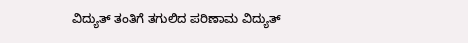ವಿದ್ಯುತ್ ತಂತಿಗೆ ತಗುಲಿದ ಪರಿಣಾಮ ವಿದ್ಯುತ್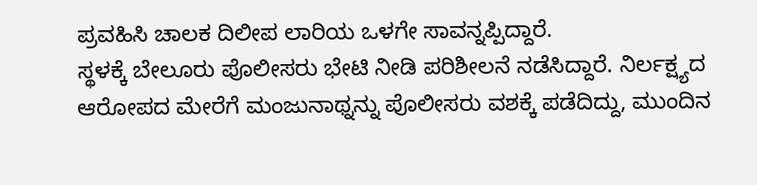ಪ್ರವಹಿಸಿ ಚಾಲಕ ದಿಲೀಪ ಲಾರಿಯ ಒಳಗೇ ಸಾವನ್ನಪ್ಪಿದ್ದಾರೆ.
ಸ್ಥಳಕ್ಕೆ ಬೇಲೂರು ಪೊಲೀಸರು ಭೇಟಿ ನೀಡಿ ಪರಿಶೀಲನೆ ನಡೆಸಿದ್ದಾರೆ. ನಿರ್ಲಕ್ಷ್ಯದ ಆರೋಪದ ಮೇರೆಗೆ ಮಂಜುನಾಥ್ನನ್ನು ಪೊಲೀಸರು ವಶಕ್ಕೆ ಪಡೆದಿದ್ದು, ಮುಂದಿನ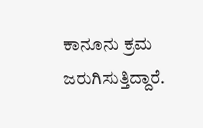ಕಾನೂನು ಕ್ರಮ ಜರುಗಿಸುತ್ತಿದ್ದಾರೆ.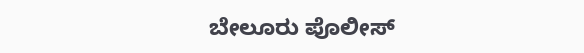ಬೇಲೂರು ಪೊಲೀಸ್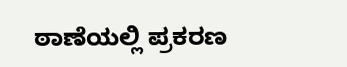ಠಾಣೆಯಲ್ಲಿ ಪ್ರಕರಣ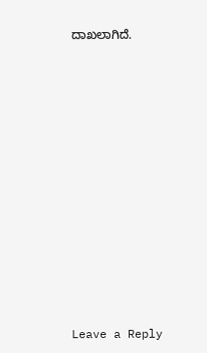ದಾಖಲಾಗಿದೆ.
















Leave a Reply